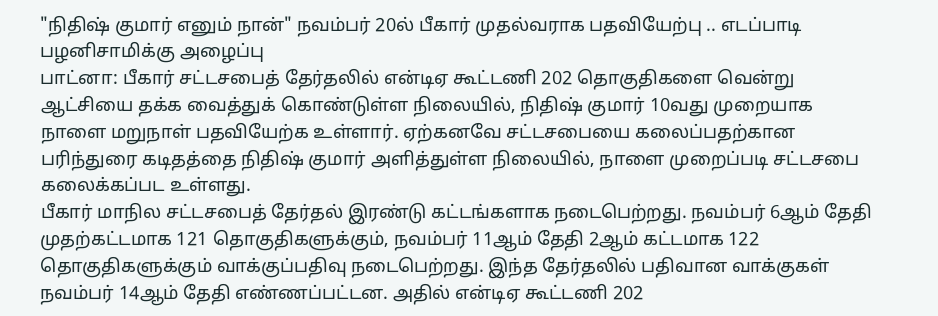"நிதிஷ் குமார் எனும் நான்" நவம்பர் 20ல் பீகார் முதல்வராக பதவியேற்பு .. எடப்பாடி பழனிசாமிக்கு அழைப்பு
பாட்னா: பீகார் சட்டசபைத் தேர்தலில் என்டிஏ கூட்டணி 202 தொகுதிகளை வென்று ஆட்சியை தக்க வைத்துக் கொண்டுள்ள நிலையில், நிதிஷ் குமார் 10வது முறையாக நாளை மறுநாள் பதவியேற்க உள்ளார். ஏற்கனவே சட்டசபையை கலைப்பதற்கான பரிந்துரை கடிதத்தை நிதிஷ் குமார் அளித்துள்ள நிலையில், நாளை முறைப்படி சட்டசபை கலைக்கப்பட உள்ளது.
பீகார் மாநில சட்டசபைத் தேர்தல் இரண்டு கட்டங்களாக நடைபெற்றது. நவம்பர் 6ஆம் தேதி முதற்கட்டமாக 121 தொகுதிகளுக்கும், நவம்பர் 11ஆம் தேதி 2ஆம் கட்டமாக 122 தொகுதிகளுக்கும் வாக்குப்பதிவு நடைபெற்றது. இந்த தேர்தலில் பதிவான வாக்குகள் நவம்பர் 14ஆம் தேதி எண்ணப்பட்டன. அதில் என்டிஏ கூட்டணி 202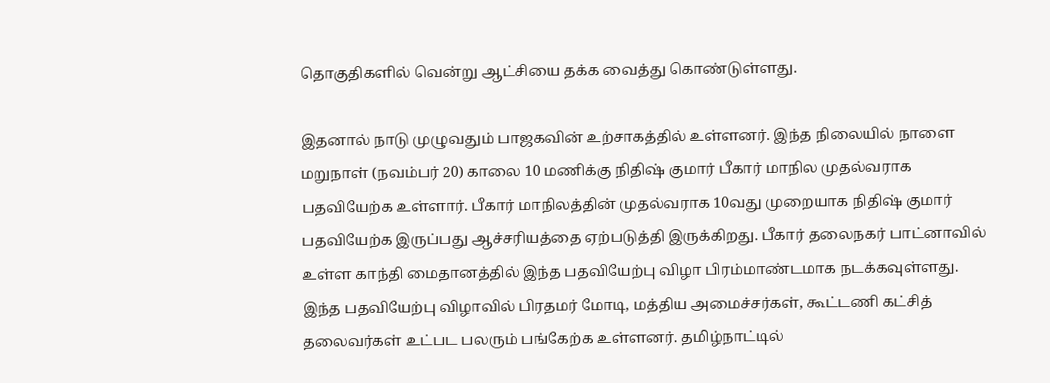தொகுதிகளில் வென்று ஆட்சியை தக்க வைத்து கொண்டுள்ளது.

இதனால் நாடு முழுவதும் பாஜகவின் உற்சாகத்தில் உள்ளனர். இந்த நிலையில் நாளை மறுநாள் (நவம்பர் 20) காலை 10 மணிக்கு நிதிஷ் குமார் பீகார் மாநில முதல்வராக பதவியேற்க உள்ளார். பீகார் மாநிலத்தின் முதல்வராக 10வது முறையாக நிதிஷ் குமார் பதவியேற்க இருப்பது ஆச்சரியத்தை ஏற்படுத்தி இருக்கிறது. பீகார் தலைநகர் பாட்னாவில் உள்ள காந்தி மைதானத்தில் இந்த பதவியேற்பு விழா பிரம்மாண்டமாக நடக்கவுள்ளது.
இந்த பதவியேற்பு விழாவில் பிரதமர் மோடி, மத்திய அமைச்சர்கள், கூட்டணி கட்சித் தலைவர்கள் உட்பட பலரும் பங்கேற்க உள்ளனர். தமிழ்நாட்டில்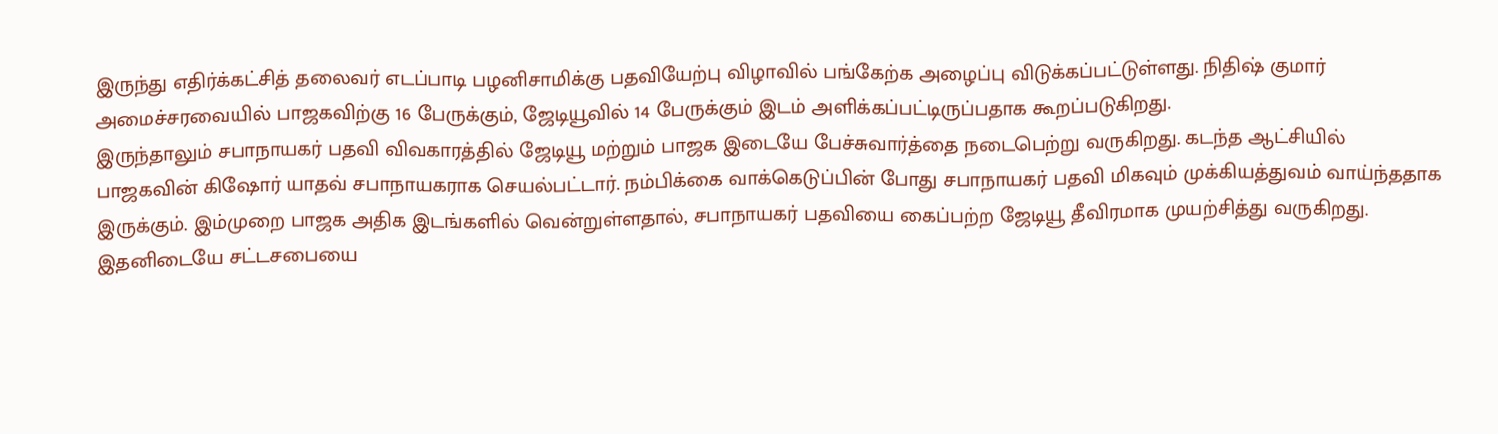இருந்து எதிர்க்கட்சித் தலைவர் எடப்பாடி பழனிசாமிக்கு பதவியேற்பு விழாவில் பங்கேற்க அழைப்பு விடுக்கப்பட்டுள்ளது. நிதிஷ் குமார் அமைச்சரவையில் பாஜகவிற்கு 16 பேருக்கும், ஜேடியூவில் 14 பேருக்கும் இடம் அளிக்கப்பட்டிருப்பதாக கூறப்படுகிறது.
இருந்தாலும் சபாநாயகர் பதவி விவகாரத்தில் ஜேடியூ மற்றும் பாஜக இடையே பேச்சுவார்த்தை நடைபெற்று வருகிறது. கடந்த ஆட்சியில் பாஜகவின் கிஷோர் யாதவ் சபாநாயகராக செயல்பட்டார். நம்பிக்கை வாக்கெடுப்பின் போது சபாநாயகர் பதவி மிகவும் முக்கியத்துவம் வாய்ந்ததாக இருக்கும். இம்முறை பாஜக அதிக இடங்களில் வென்றுள்ளதால், சபாநாயகர் பதவியை கைப்பற்ற ஜேடியூ தீவிரமாக முயற்சித்து வருகிறது.
இதனிடையே சட்டசபையை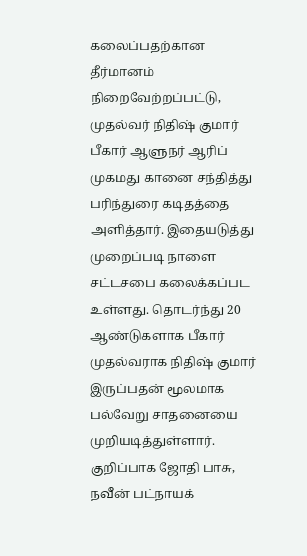கலைப்பதற்கான தீர்மானம் நிறைவேற்றப்பட்டு, முதல்வர் நிதிஷ் குமார் பீகார் ஆளுநர் ஆரிப் முகமது கானை சந்தித்து பரிந்துரை கடிதத்தை அளித்தார். இதையடுத்து முறைப்படி நாளை சட்டசபை கலைக்கப்பட உள்ளது. தொடர்ந்து 20 ஆண்டுகளாக பீகார் முதல்வராக நிதிஷ் குமார் இருப்பதன் மூலமாக பல்வேறு சாதனையை முறியடித்துள்ளார். குறிப்பாக ஜோதி பாசு, நவீன் பட்நாயக்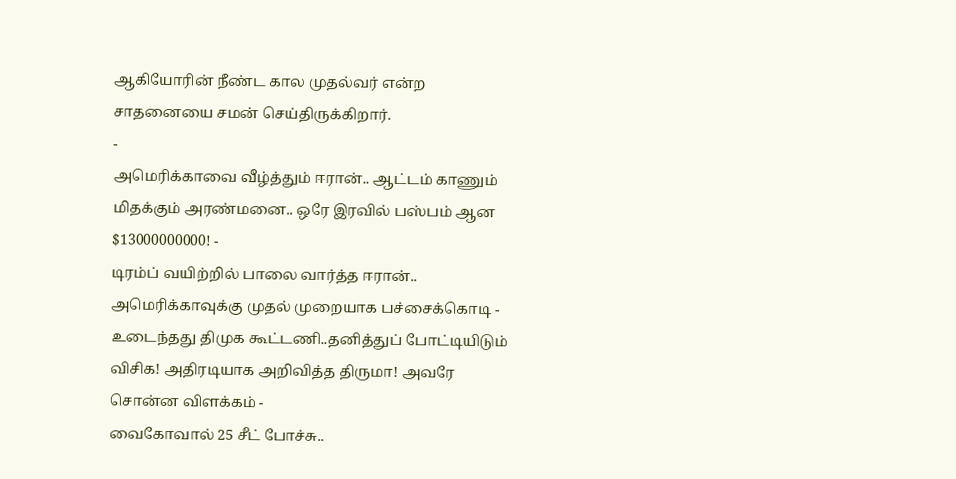ஆகியோரின் நீண்ட கால முதல்வர் என்ற சாதனையை சமன் செய்திருக்கிறார்.
-
அமெரிக்காவை வீழ்த்தும் ஈரான்.. ஆட்டம் காணும் மிதக்கும் அரண்மனை.. ஒரே இரவில் பஸ்பம் ஆன $13000000000! -
டிரம்ப் வயிற்றில் பாலை வார்த்த ஈரான்.. அமெரிக்காவுக்கு முதல் முறையாக பச்சைக்கொடி -
உடைந்தது திமுக கூட்டணி..தனித்துப் போட்டியிடும் விசிக! அதிரடியாக அறிவித்த திருமா! அவரே சொன்ன விளக்கம் -
வைகோவால் 25 சீட் போச்சு..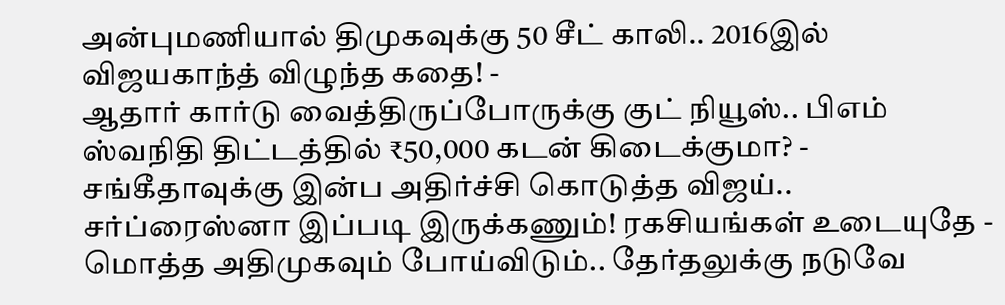அன்புமணியால் திமுகவுக்கு 50 சீட் காலி.. 2016இல் விஜயகாந்த் விழுந்த கதை! -
ஆதார் கார்டு வைத்திருப்போருக்கு குட் நியூஸ்.. பிஎம் ஸ்வநிதி திட்டத்தில் ₹50,000 கடன் கிடைக்குமா? -
சங்கீதாவுக்கு இன்ப அதிர்ச்சி கொடுத்த விஜய்.. சர்ப்ரைஸ்னா இப்படி இருக்கணும்! ரகசியங்கள் உடையுதே -
மொத்த அதிமுகவும் போய்விடும்.. தேர்தலுக்கு நடுவே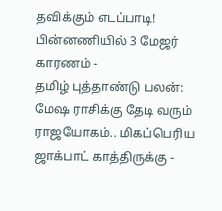தவிக்கும் எடப்பாடி! பின்னணியில் 3 மேஜர் காரணம் -
தமிழ் புத்தாண்டு பலன்: மேஷ ராசிக்கு தேடி வரும் ராஜயோகம்.. மிகப்பெரிய ஜாக்பாட் காத்திருக்கு -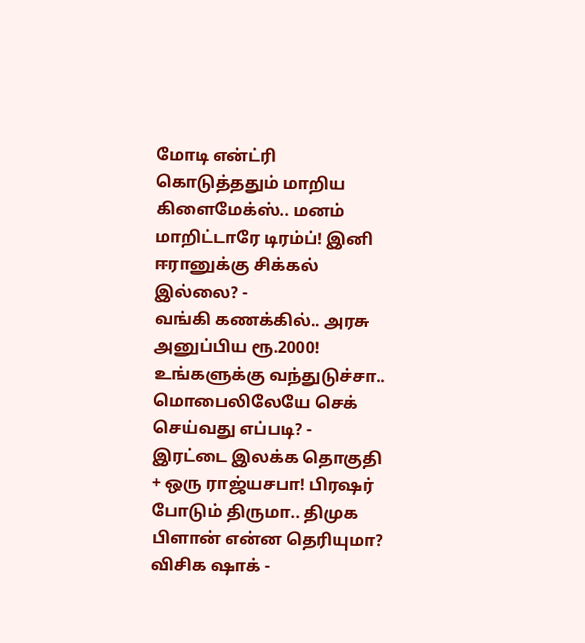மோடி என்ட்ரி கொடுத்ததும் மாறிய கிளைமேக்ஸ்.. மனம் மாறிட்டாரே டிரம்ப்! இனி ஈரானுக்கு சிக்கல் இல்லை? -
வங்கி கணக்கில்.. அரசு அனுப்பிய ரூ.2000! உங்களுக்கு வந்துடுச்சா.. மொபைலிலேயே செக் செய்வது எப்படி? -
இரட்டை இலக்க தொகுதி + ஒரு ராஜ்யசபா! பிரஷர் போடும் திருமா.. திமுக பிளான் என்ன தெரியுமா? விசிக ஷாக் -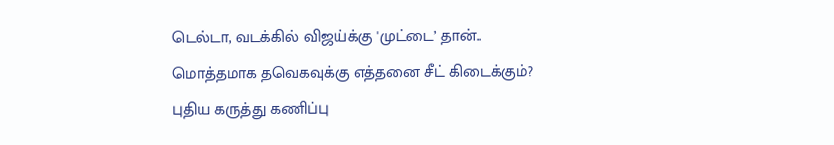டெல்டா, வடக்கில் விஜய்க்கு 'முட்டை’ தான்.. மொத்தமாக தவெகவுக்கு எத்தனை சீட் கிடைக்கும்? புதிய கருத்து கணிப்பு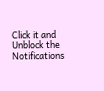Click it and Unblock the Notifications